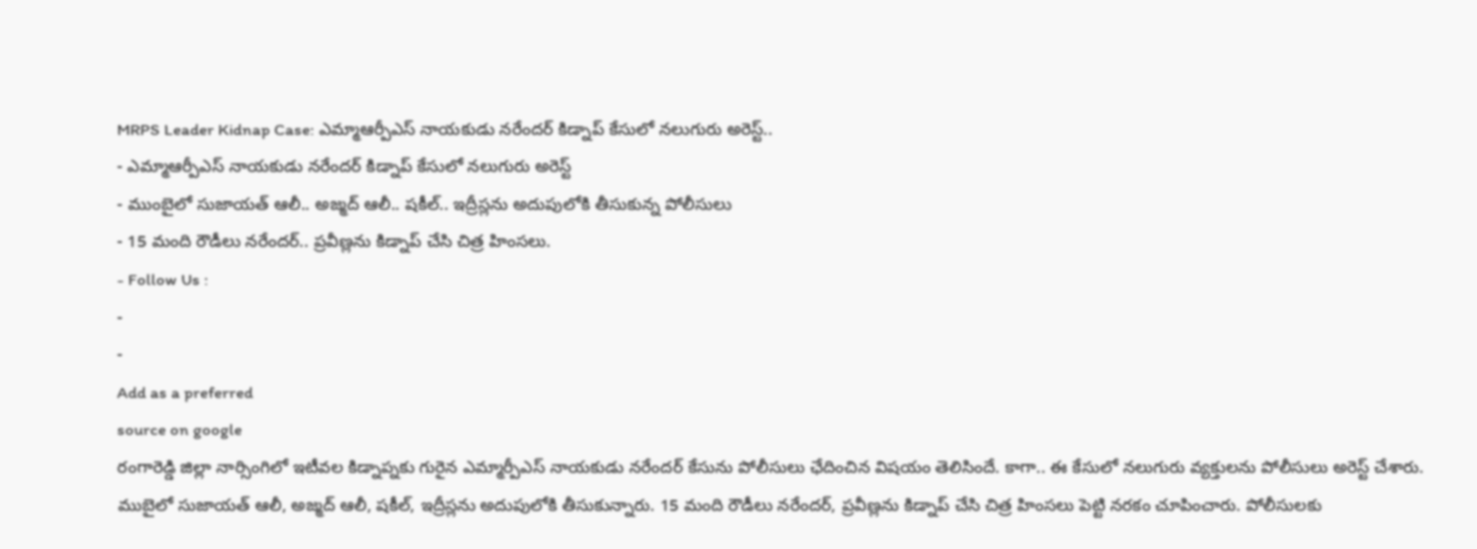MRPS Leader Kidnap Case: ఎమ్మాఆర్పీఎస్ నాయకుడు నరేందర్ కిడ్నాప్ కేసులో నలుగురు అరెస్ట్..
- ఎమ్మాఆర్పీఎస్ నాయకుడు నరేందర్ కిడ్నాప్ కేసులో నలుగురు అరెస్ట్
- ముంబైలో సుజాయత్ ఆలీ.. అజ్మద్ ఆలీ.. షకీల్.. ఇద్రీస్లను అదుపులోకి తీసుకున్న పోలీసులు
- 15 మంది రౌడీలు నరేందర్.. ప్రవీణ్లను కిడ్నాప్ చేసి చిత్ర హింసలు.
- Follow Us :
-
-
Add as a preferred
source on google
రంగారెడ్డి జిల్లా నార్సింగిలో ఇటీవల కిడ్నాప్నకు గురైన ఎమ్మార్పీఎస్ నాయకుడు నరేందర్ కేసును పోలీసులు ఛేదించిన విషయం తెలిసిందే. కాగా.. ఈ కేసులో నలుగురు వ్యక్తులను పోలీసులు అరెస్ట్ చేశారు. ముబైలో సుజాయత్ ఆలీ, అజ్మద్ ఆలీ, షకీల్, ఇద్రీస్లను అదుపులోకి తీసుకున్నారు. 15 మంది రౌడీలు నరేందర్, ప్రవీణ్లను కిడ్నాప్ చేసి చిత్ర హింసలు పెట్టి నరకం చూపించారు. పోలీసులకు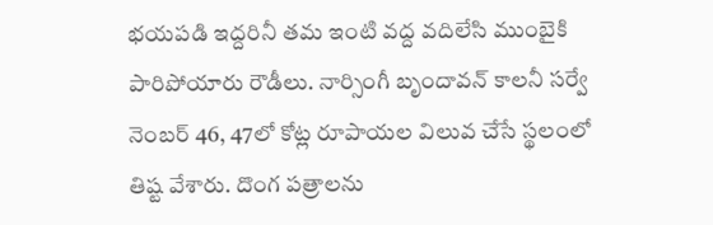భయపడి ఇద్దరినీ తమ ఇంటి వద్ద వదిలేసి ముంబైకి పారిపోయారు రౌడీలు. నార్సింగీ బృందావన్ కాలనీ సర్వే నెంబర్ 46, 47లో కోట్ల రూపాయల విలువ చేసే స్థలంలో తిష్ట వేశారు. దొంగ పత్రాలను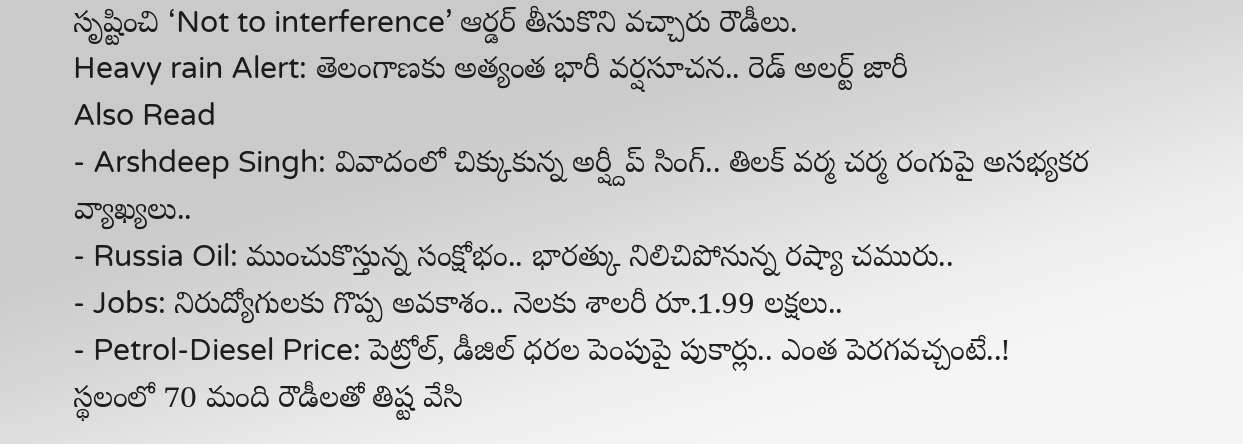సృష్టించి ‘Not to interference’ ఆర్డర్ తీసుకొని వచ్చారు రౌడీలు.
Heavy rain Alert: తెలంగాణకు అత్యంత భారీ వర్షసూచన.. రెడ్ అలర్ట్ జారీ
Also Read
- Arshdeep Singh: వివాదంలో చిక్కుకున్న అర్ష్దీప్ సింగ్.. తిలక్ వర్మ చర్మ రంగుపై అసభ్యకర వ్యాఖ్యలు..
- Russia Oil: ముంచుకొస్తున్న సంక్షోభం.. భారత్కు నిలిచిపోనున్న రష్యా చమురు..
- Jobs: నిరుద్యోగులకు గొప్ప అవకాశం.. నెలకు శాలరీ రూ.1.99 లక్షలు..
- Petrol-Diesel Price: పెట్రోల్, డీజిల్ ధరల పెంపుపై పుకార్లు.. ఎంత పెరగవచ్చంటే..!
స్థలంలో 70 మంది రౌడీలతో తిష్ట వేసి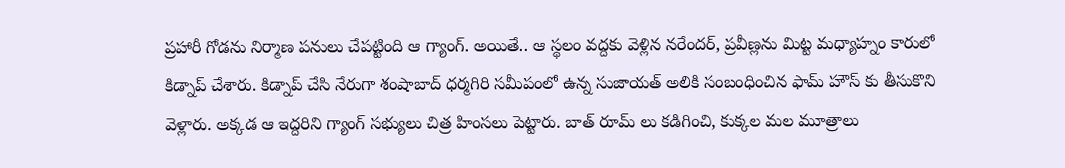ప్రహారీ గోడను నిర్మాణ పనులు చేపట్టింది ఆ గ్యాంగ్. అయితే.. ఆ స్థలం వద్దకు వెళ్లిన నరేందర్, ప్రవీణ్లను మిట్ట మధ్యాహ్నం కారులో కిడ్నాప్ చేశారు. కిడ్నాప్ చేసి నేరుగా శంషాబాద్ ధర్మగిరి సమీపంలో ఉన్న సుజాయత్ అలికి సంబంధించిన ఫామ్ హౌస్ కు తీసుకొని వెళ్లారు. అక్కడ ఆ ఇద్దరిని గ్యాంగ్ సభ్యులు చిత్ర హింసలు పెట్టారు. బాత్ రూమ్ లు కడిగించి, కుక్కల మల మూత్రాలు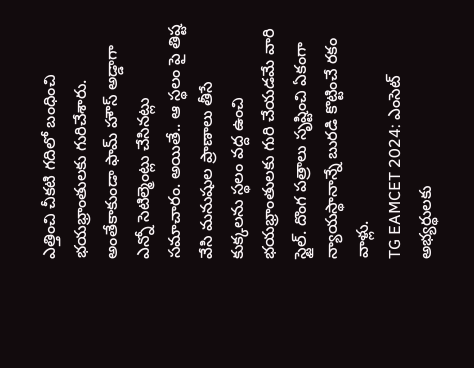ఎత్తించి చీకటి గదిలో బంధించి భయభ్రాంతులకు గురిచేశారు. అంతేకాకుండా ఫామ్ హౌస్ అడ్డాగా ఎన్నో సెటిల్మెంట్లు చేసినట్లు సమాచారం. అయితే.. ఆ స్థలం పై తిష్ట వేసి మనుషుల ప్రాణాలు తీసే కుక్కలను స్థలం వద్ద ఉంచి భయభ్రాంతులకు గురి చేయడమే వారి స్టైల్. దొంగ పత్రాలు సృష్టించి ఏకంగా న్యాయస్థానాన్నే బురడి కొట్టించే రకం వాళ్లు.
TG EAMCET 2024: ఎంసెట్ అభ్యర్థులకు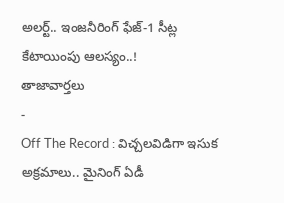అలర్ట్.. ఇంజనీరింగ్ ఫేజ్-1 సీట్ల కేటాయింపు ఆలస్యం..!
తాజావార్తలు
-
Off The Record : విచ్చలవిడిగా ఇసుక అక్రమాలు.. మైనింగ్ ఏడీ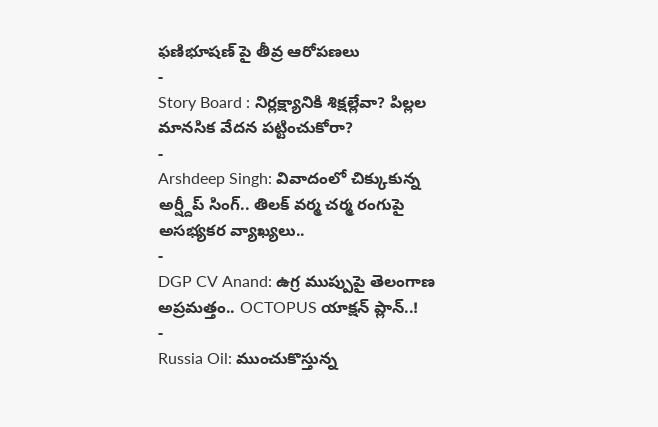ఫణిభూషణ్ పై తీవ్ర ఆరోపణలు
-
Story Board : నిర్లక్ష్యానికి శిక్షల్లేవా? పిల్లల మానసిక వేదన పట్టించుకోరా?
-
Arshdeep Singh: వివాదంలో చిక్కుకున్న అర్ష్దీప్ సింగ్.. తిలక్ వర్మ చర్మ రంగుపై అసభ్యకర వ్యాఖ్యలు..
-
DGP CV Anand: ఉగ్ర ముప్పుపై తెలంగాణ అప్రమత్తం.. OCTOPUS యాక్షన్ ప్లాన్..!
-
Russia Oil: ముంచుకొస్తున్న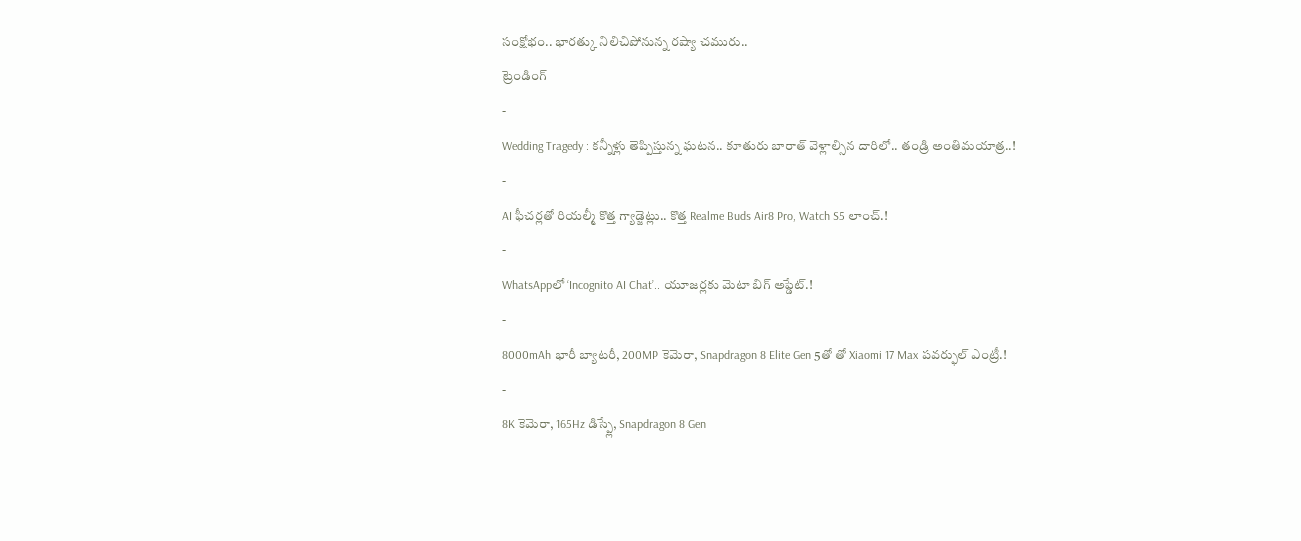సంక్షోభం.. భారత్కు నిలిచిపోనున్న రష్యా చమురు..
ట్రెండింగ్
-
Wedding Tragedy : కన్నీళ్లు తెప్పిస్తున్న ఘటన.. కూతురు బారాత్ వెళ్లాల్సిన దారిలో.. తండ్రి అంతిమయాత్ర..!
-
AI ఫీచర్లతో రియల్మీ కొత్త గ్యాడ్జెట్లు.. కొత్త Realme Buds Air8 Pro, Watch S5 లాంచ్.!
-
WhatsAppలో ‘Incognito AI Chat’.. యూజర్లకు మెటా బిగ్ అప్డేట్.!
-
8000mAh భారీ బ్యాటరీ, 200MP కెమెరా, Snapdragon 8 Elite Gen 5తో తో Xiaomi 17 Max పవర్ఫుల్ ఎంట్రీ.!
-
8K కెమెరా, 165Hz డిస్ప్లే, Snapdragon 8 Gen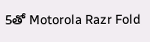5తో Motorola Razr Fold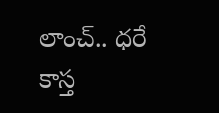లాంచ్.. ధరే కాస్త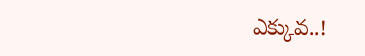ఎక్కువ..!